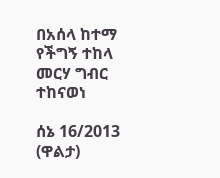በአሰላ ከተማ የችግኝ ተከላ መርሃ ግብር ተከናወነ

ሰኔ 16/2013 (ዋልታ)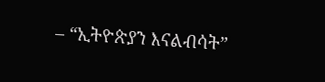– “ኢትዮጵያን እናልብሳት”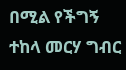በሚል የችግኝ ተከላ መርሃ ግብር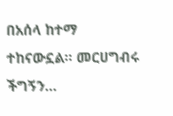በአሰላ ከተማ ተከናውኗል፡፡ መርሀግብሩ ችግኝን…